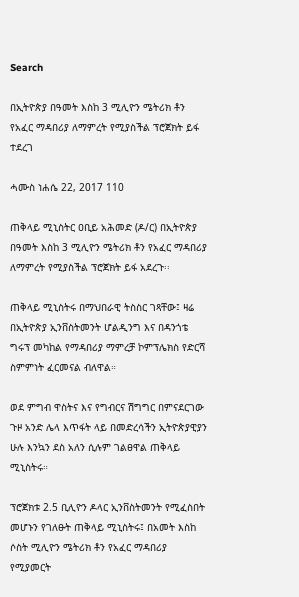Search

በኢትዮጵያ በዓመት እስከ 3 ሚሊዮን ሜትሪክ ቶን የአፈር ማዳበሪያ ለማምረት የሚያስችል ፕሮጀክት ይፋ ተደረገ

ሓሙስ ነሐሴ 22, 2017 110

ጠቅላይ ሚኒስትር ዐቢይ አሕመድ (ዶ/ር) በኢትዮጵያ በዓመት እስከ 3 ሚሊዮን ሜትሪክ ቶን የአፈር ማዳበሪያ ለማምረት የሚያስችል ፕሮጀክት ይፋ አደረጉ፡፡

ጠቅላይ ሚኒስትሩ በማህበራዊ ትስስር ገጻቸው፤ ዛሬ በኢትዮጵያ ኢንቨስትመንት ሆልዲንግ እና በዳንጎቴ ግሩፕ መካከል የማዳበሪያ ማምረቻ ኮምፕሌክስ የድርሻ ስምምነት ፈርመናል ብለዋል።

ወደ ምግብ ዋስትና እና የግብርና ሽግግር በምናደርገው ጉዞ አንድ ሌላ እጥፋት ላይ በመድረሳችን ኢትዮጵያዊያን ሁሉ እንኳን ደስ አለን ሲሉም ገልፀዋል ጠቅላይ ሚኒስትሩ።

ፕሮጀክቱ 2.5 ቢሊዮን ዶላር ኢንቨስትመንት የሚፈስበት መሆኑን የገለፁት ጠቅላይ ሚኒስትሩ፤ በአመት እስከ ሶስት ሚሊዮን ሜትሪክ ቶን የአፈር ማዳበሪያ የሚያመርት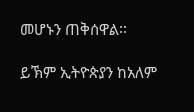መሆኑን ጠቅሰዋል፡፡

ይኽም ኢትዮጵያን ከአለም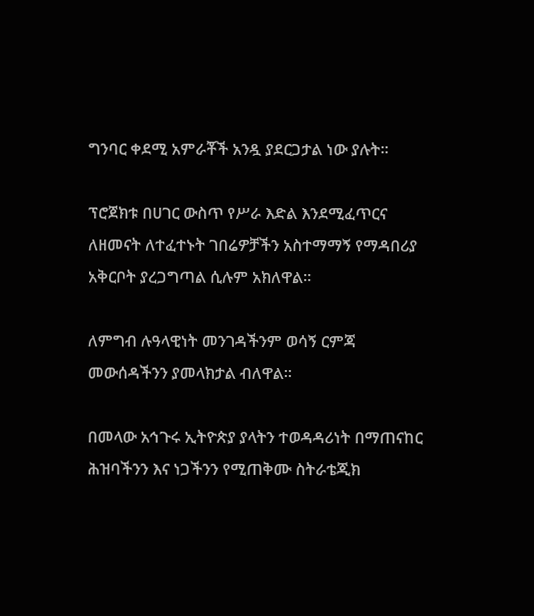ግንባር ቀደሚ አምራቾች አንዷ ያደርጋታል ነው ያሉት።

ፕሮጀክቱ በሀገር ውስጥ የሥራ እድል እንደሚፈጥርና ለዘመናት ለተፈተኑት ገበሬዎቻችን አስተማማኝ የማዳበሪያ አቅርቦት ያረጋግጣል ሲሉም አክለዋል።

ለምግብ ሉዓላዊነት መንገዳችንም ወሳኝ ርምጃ መውሰዳችንን ያመላክታል ብለዋል።

በመላው አኅጉሩ ኢትዮጵያ ያላትን ተወዳዳሪነት በማጠናከር ሕዝባችንን እና ነጋችንን የሚጠቅሙ ስትራቴጂክ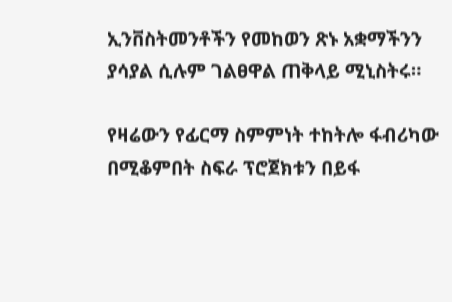ኢንቨስትመንቶችን የመከወን ጽኑ አቋማችንን ያሳያል ሲሉም ገልፀዋል ጠቅላይ ሚኒስትሩ።

የዛሬውን የፊርማ ስምምነት ተከትሎ ፋብሪካው በሚቆምበት ስፍራ ፕሮጀክቱን በይፋ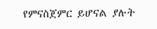የምናስጀምር ይሆናል ያሉት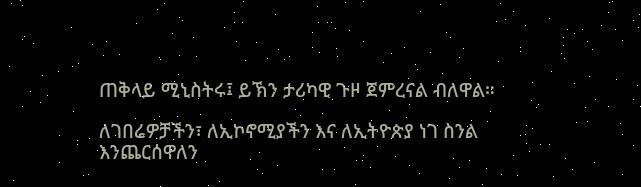ጠቅላይ ሚኒስትሩ፤ ይኽን ታሪካዊ ጉዞ ጀምረናል ብለዋል።

ለገበሬዎቻችን፣ ለኢኮኖሚያችን እና ለኢትዮጵያ ነገ ስንል እንጨርሰዋለን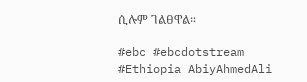ሲሉም ገልፀዋል።

#ebc #ebcdotstream #Ethiopia AbiyAhmedAli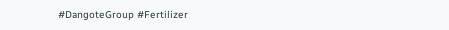#DangoteGroup #Fertilizer